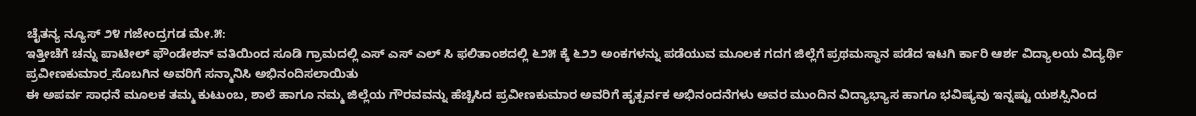ಚೈತನ್ಯ ನ್ಯೂಸ್ ೨೪ ಗಜೇಂದ್ರಗಡ ಮೇ.೫:
ಇತ್ತೀಚೆಗೆ ಚನ್ನು ಪಾಟೀಲ್ ಫೌಂಡೇಶನ್ ವತಿಯಿಂದ ಸೂಡಿ ಗ್ರಾಮದಲ್ಲಿ ಎಸ್ ಎಸ್ ಎಲ್ ಸಿ ಫಲಿತಾಂಶದಲ್ಲಿ ೬೨೫ ಕ್ಕೆ ೬೨೨ ಅಂಕಗಳನ್ನು ಪಡೆಯುವ ಮೂಲಕ ಗದಗ ಜಿಲ್ಲೆಗೆ ಪ್ರಥಮಸ್ಥಾನ ಪಡೆದ ಇಟಗಿ ರ್ಕಾರಿ ಆರ್ಶ ವಿದ್ಯಾಲಯ ವಿದ್ಯರ್ಥಿ ಪ್ರವೀಣಕುಮಾರ_ಸೊಬಗಿನ ಅವರಿಗೆ ಸನ್ಮಾನಿಸಿ ಅಭಿನಂದಿಸಲಾಯಿತು
ಈ ಅಪರ್ವ ಸಾಧನೆ ಮೂಲಕ ತಮ್ಮ ಕುಟುಂಬ, ಶಾಲೆ ಹಾಗೂ ನಮ್ಮ ಜಿಲ್ಲೆಯ ಗೌರವವನ್ನು ಹೆಚ್ಚಿಸಿದ ಪ್ರವೀಣಕುಮಾರ ಅವರಿಗೆ ಹೃತ್ಪರ್ವಕ ಅಭಿನಂದನೆಗಳು ಅವರ ಮುಂದಿನ ವಿದ್ಯಾಭ್ಯಾಸ ಹಾಗೂ ಭವಿಷ್ಯವು ಇನ್ನಷ್ಟು ಯಶಸ್ಸಿನಿಂದ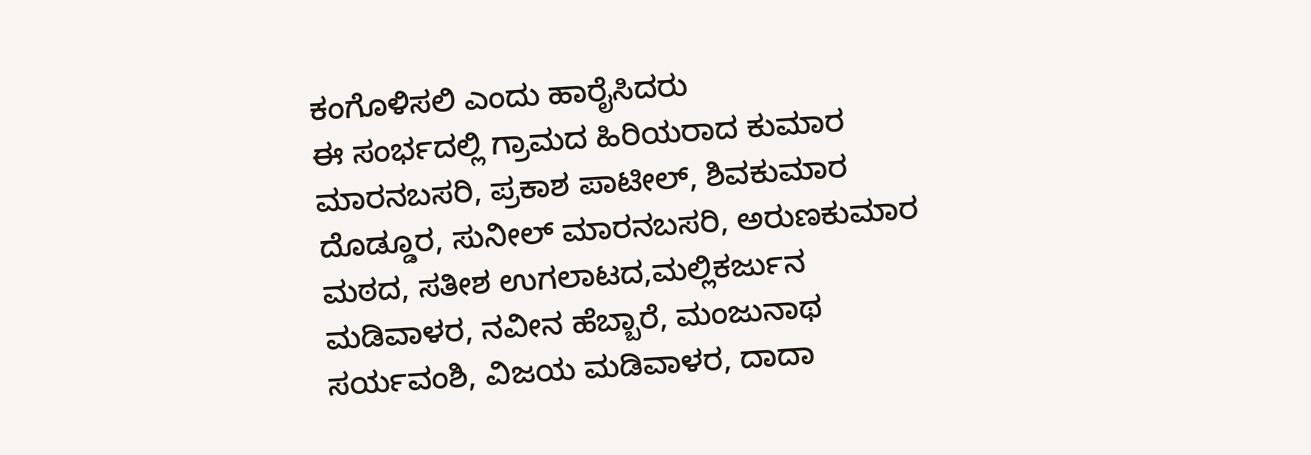ಕಂಗೊಳಿಸಲಿ ಎಂದು ಹಾರೈಸಿದರು
ಈ ಸಂರ್ಭದಲ್ಲಿ ಗ್ರಾಮದ ಹಿರಿಯರಾದ ಕುಮಾರ ಮಾರನಬಸರಿ, ಪ್ರಕಾಶ ಪಾಟೀಲ್, ಶಿವಕುಮಾರ ದೊಡ್ಡೂರ, ಸುನೀಲ್ ಮಾರನಬಸರಿ, ಅರುಣಕುಮಾರ ಮಠದ, ಸತೀಶ ಉಗಲಾಟದ,ಮಲ್ಲಿಕರ್ಜುನ ಮಡಿವಾಳರ, ನವೀನ ಹೆಬ್ಬಾರೆ, ಮಂಜುನಾಥ ಸರ್ಯವಂಶಿ, ವಿಜಯ ಮಡಿವಾಳರ, ದಾದಾ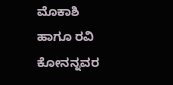ಮೊಕಾಶಿ ಹಾಗೂ ರವಿ ಕೋನನ್ನವರ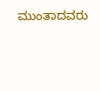ಮುಂತಾದವರು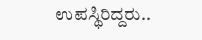ಉಪಸ್ಥಿರಿದ್ದರು..